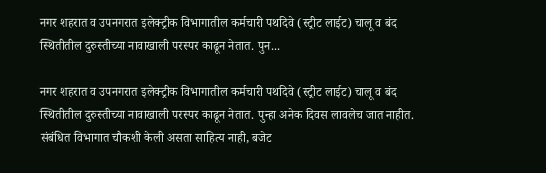नगर शहरात व उपनगरात इलेक्ट्रीक विभागातील कर्मचारी पथदिवे (स्ट्रीट लाईट) चालू व बंद स्थितीतील दुरुस्तीच्या नावाखाली परस्पर काढून नेतात. पुन...

नगर शहरात व उपनगरात इलेक्ट्रीक विभागातील कर्मचारी पथदिवे (स्ट्रीट लाईट) चालू व बंद स्थितीतील दुरुस्तीच्या नावाखाली परस्पर काढून नेतात. पुन्हा अनेक दिवस लावलेच जात नाहीत. संबंधित विभागात चौकशी केली असता साहित्य नाही, बजेट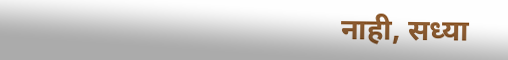नाही, सध्या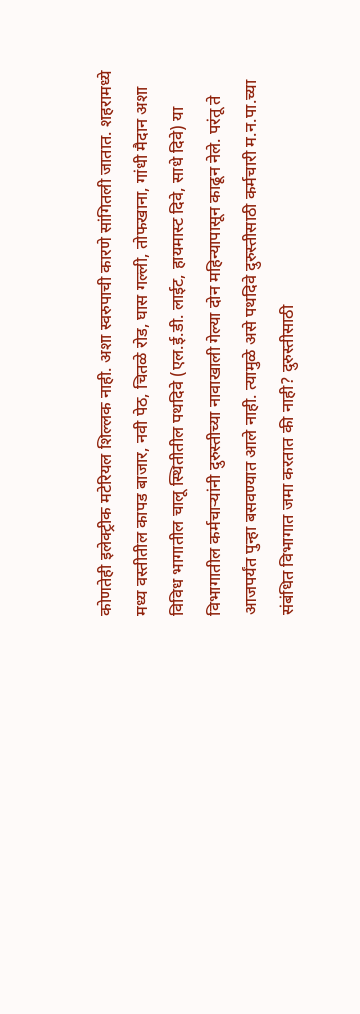कोणतेही इलेक्ट्रीक मटेरियल शिल्लक नाही. अशा स्वरुपाची कारणे सांगितली जातात. शहरामध्ये मध्य वस्तीतील कापड बाजार, नवी पेठ, चितळे रोड, घास गल्ली, तोफखाना, गांधी मैदान अशा विविध भागातील चालू स्थितीतील पथदिवे (एल.ई.डी. लाईट, हायमास्ट दिवे, साधे दिवे) या विभागातील कर्मचाऱ्यांनी दुरुस्तीच्या नावाखाली गेल्या दोन महिन्यापासून काढून नेले. परंतू ते आजपर्यंत पुन्हा बसवण्यात आले नाही. त्यामुळे असे पथदिवे दुरुस्तीसाठी कर्मचारी म.न.पा.च्या संबंधित विभागात जमा करतात की नाही? दुरुस्तीसाठी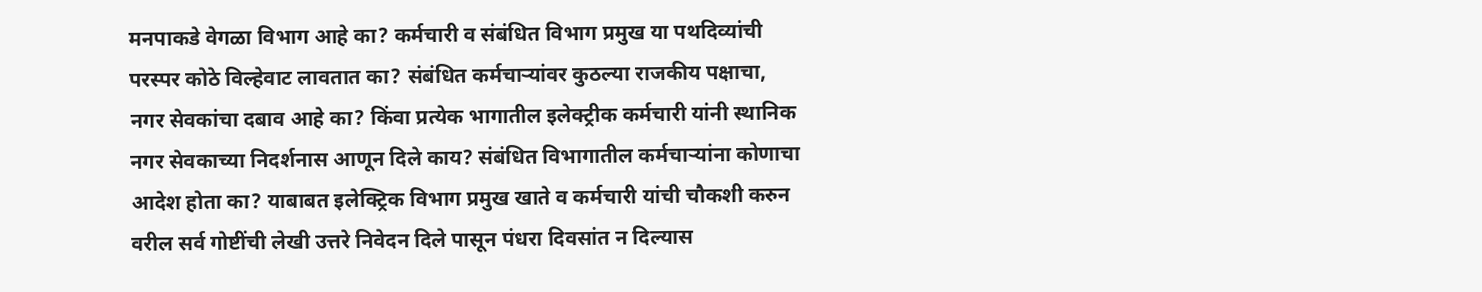मनपाकडे वेगळा विभाग आहे का? कर्मचारी व संबंधित विभाग प्रमुख या पथदिव्यांची परस्पर कोठे विल्हेवाट लावतात का? संबंधित कर्मचाऱ्यांवर कुठल्या राजकीय पक्षाचा, नगर सेवकांचा दबाव आहे का? किंवा प्रत्येक भागातील इलेक्ट्रीक कर्मचारी यांनी स्थानिक नगर सेवकाच्या निदर्शनास आणून दिले काय? संबंधित विभागातील कर्मचाऱ्यांना कोणाचा आदेश होता का? याबाबत इलेक्ट्रिक विभाग प्रमुख खाते व कर्मचारी यांची चौकशी करुन वरील सर्व गोष्टींची लेखी उत्तरे निवेदन दिले पासून पंधरा दिवसांत न दिल्यास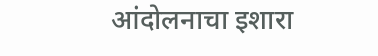आंदोलनाचा इशारा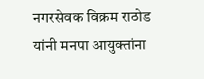नगरसेवक विक्रम राठोड यांनी मनपा आयुक्तांना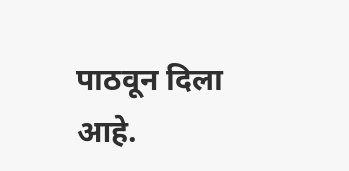पाठवून दिला आहे.